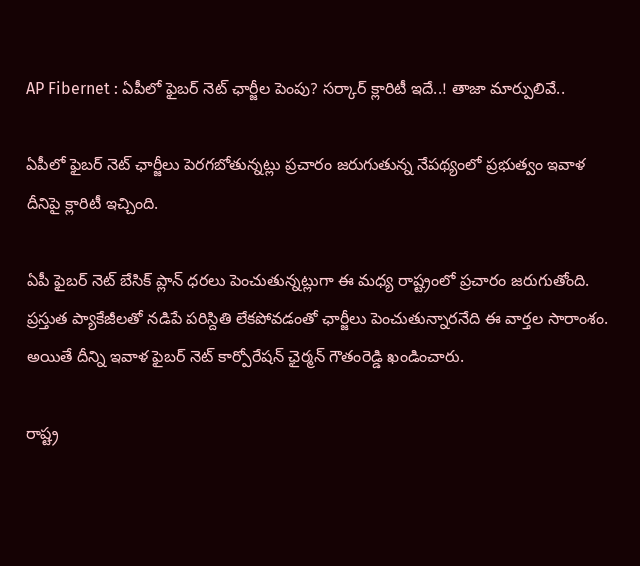AP Fibernet : ఏపీలో ఫైబర్ నెట్ ఛార్జీల పెంపు? సర్కార్ క్లారిటీ ఇదే..! తాజా మార్పులివే..

ఏపీలో ఫైబర్ నెట్ ఛార్జీలు పెరగబోతున్నట్లు ప్రచారం జరుగుతున్న నేపథ్యంలో ప్రభుత్వం ఇవాళ దీనిపై క్లారిటీ ఇచ్చింది.

ఏపీ ఫైబర్ నెట్ బేసిక్ ప్లాన్ ధరలు పెంచుతున్నట్లుగా ఈ మధ్య రాష్ట్రంలో ప్రచారం జరుగుతోంది. ప్రస్తుత ప్యాకేజీలతో నడిపే పరిస్దితి లేకపోవడంతో ఛార్జీలు పెంచుతున్నారనేది ఈ వార్తల సారాంశం. అయితే దీన్ని ఇవాళ ఫైబర్ నెట్ కార్పోరేషన్ ఛైర్మన్ గౌతంరెడ్డి ఖండించారు.

రాష్ట్ర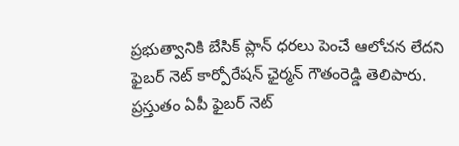ప్రభుత్వానికి బేసిక్ ప్లాన్ ధరలు పెంచే ఆలోచన లేదని ఫైబర్ నెట్ కార్పోరేషన్ ఛైర్మన్ గౌతంరెడ్డి తెలిపారు. ప్రస్తుతం ఏపీ ఫైబర్ నెట్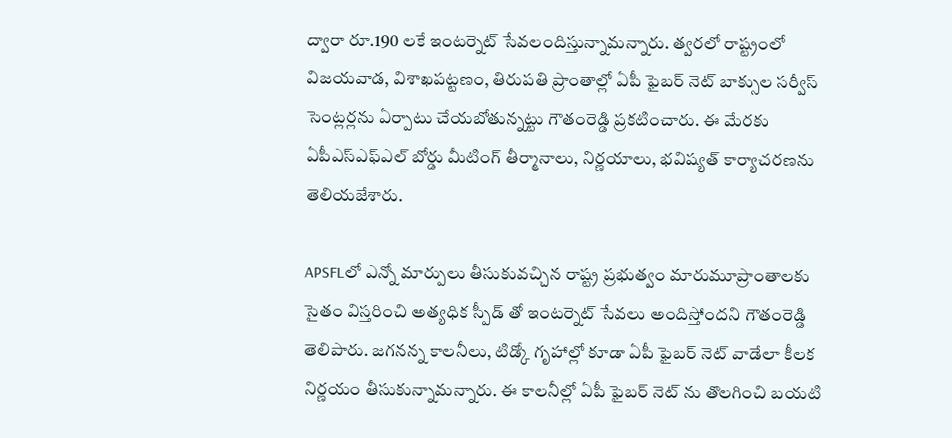ద్వారా రూ.190 లకే ఇంటర్నెట్ సేవలందిస్తున్నామన్నారు. త్వరలో రాష్ట్రంలో విజయవాడ, విశాఖపట్టణం, తిరుపతి ప్రాంతాల్లో ఏపీ ఫైబర్ నెట్ బాక్సుల సర్వీస్ సెంట్లర్లను ఏర్పాటు చేయబోతున్నట్టు గౌతంరెడ్డి ప్రకటించారు. ఈ మేరకు ఏపీఎస్ఎఫ్ఎల్ బోర్డు మీటింగ్ తీర్మానాలు, నిర్ణయాలు, భవిష్యత్ కార్యాచరణను తెలియజేశారు.

APSFLలో ఎన్నో మార్పులు తీసుకువచ్చిన రాష్ట్ర ప్రభుత్వం మారుమూప్రాంతాలకు సైతం విస్తరించి అత్యధిక స్పీడ్ తో ఇంటర్నెట్ సేవలు అందిస్తోందని గౌతంరెడ్డి తెలిపారు. జగనన్న కాలనీలు, టిడ్కో గృహాల్లో కూడా ఏపీ ఫైబర్ నెట్ వాడేలా కీలక నిర్ణయం తీసుకున్నామన్నారు. ఈ కాలనీల్లో ఏపీ ఫైబర్ నెట్ ను తొలగించి బయటి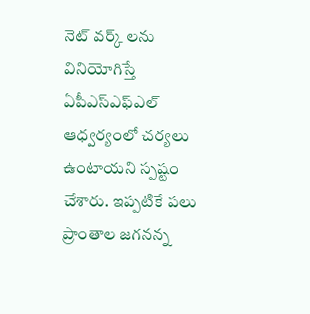నెట్ వర్క్ లను వినియోగిస్తే ఏపీఎస్ఎఫ్‌ఎల్ ఆధ్వర్యంలో చర్యలు ఉంటాయని స్పష్టం చేశారు. ఇప్పటికే పలు ప్రాంతాల జగనన్న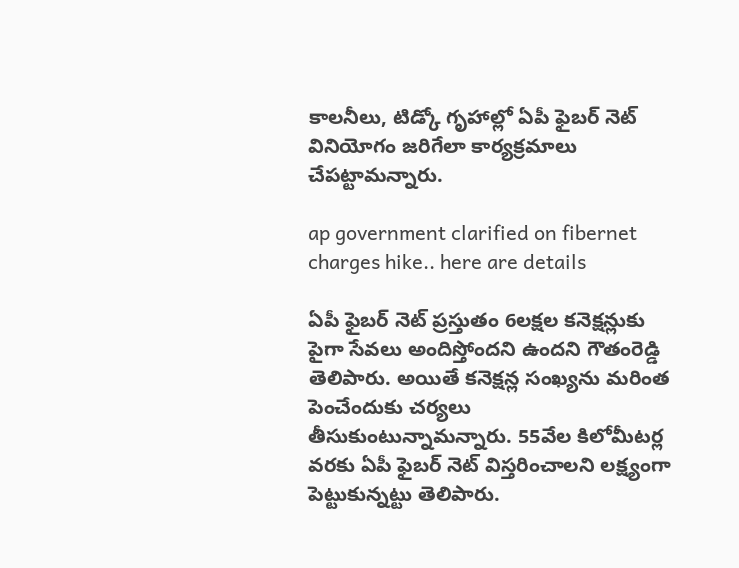కాలనీలు, టిడ్కో గృహాల్లో ఏపీ ఫైబర్ నెట్ వినియోగం జరిగేలా కార్యక్రమాలు చేపట్టామన్నారు.

ap government clarified on fibernet charges hike.. here are details

ఏపీ ఫైబర్ నెట్ ప్రస్తుతం 6లక్షల కనెక్షన్లుకు పైగా సేవలు అందిస్తోందని ఉందని గౌతంరెడ్డి తెలిపారు. అయితే కనెక్షన్ల సంఖ్యను మరింత పెంచేందుకు చర్యలు తీసుకుంటున్నామన్నారు. 55వేల కిలోమీటర్ల వరకు ఏపీ ఫైబర్ నెట్ విస్తరించాలని లక్ష్యంగా పెట్టుకున్నట్టు తెలిపారు.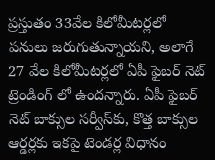ప్రస్తుతం 33వేల కిలోమీటర్లలో పనులు జరుగుతున్నాయని, అలాగే 27 వేల కిలోమీటర్లలో ఏపీ ఫైబర్ నెట్ ట్రెండింగ్ లో ఉందన్నారు. ఏపీ ఫైబర్ నెట్ బాక్సుల సర్వీస్‌కు, కొత్త బాక్సుల ఆర్డర్లకు ఇకపై టెండర్ల విధానం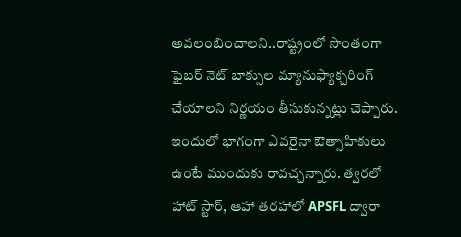అవలంబించాలని..రాష్ట్రంలో సొంతంగా ఫైబర్ నెట్ బాక్సుల మ్యానుఫ్యాక్చరింగ్ చేయాలని నిర్ణయం తీసుకున్నట్లు చెప్పారు. ఇందులో భాగంగా ఎవరైనా ఔత్సాహికులు ఉంటే ముందుకు రావచ్చన్నారు. త్వరలో హాట్ స్టార్, ఆహా తరహాలో APSFL ద్వారా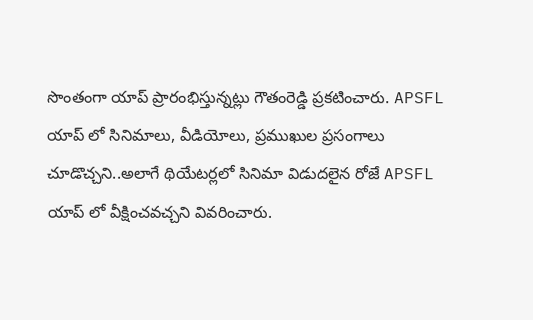సొంతంగా యాప్ ప్రారంభిస్తున్నట్లు గౌతంరెడ్డి ప్రకటించారు. APSFL యాప్ లో సినిమాలు, వీడియోలు, ప్రముఖుల ప్రసంగాలు చూడొచ్చని..అలాగే థియేటర్లలో సినిమా విడుదలైన రోజే APSFL యాప్ లో వీక్షించవచ్చని వివరించారు.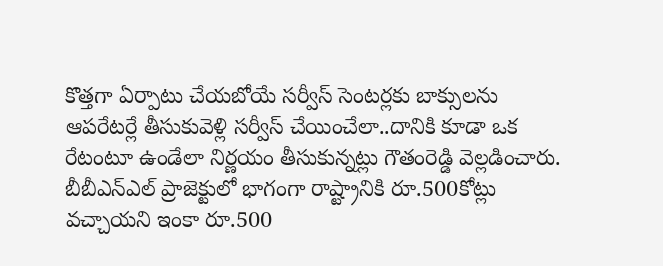కొత్తగా ఏర్పాటు చేయబోయే సర్వీస్ సెంటర్లకు బాక్సులను ఆపరేటర్లే తీసుకువెళ్లి సర్వీస్ చేయించేలా..దానికి కూడా ఒక రేటంటూ ఉండేలా నిర్ణయం తీసుకున్నట్లు గౌతంరెడ్డి వెల్లడించారు. బీబీఎన్ఎల్ ప్రాజెక్టులో భాగంగా రాష్ట్రానికి రూ.500కోట్లు వచ్చాయని ఇంకా రూ.500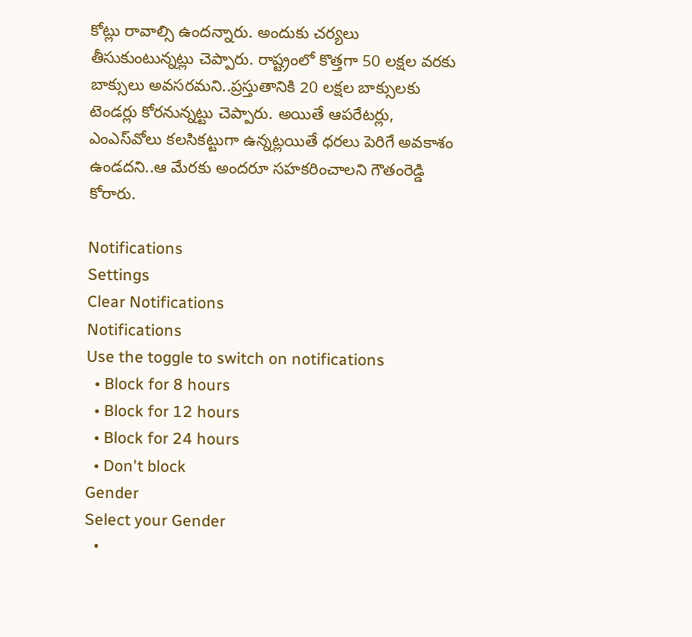కోట్లు రావాల్సి ఉందన్నారు. అందుకు చర్యలు తీసుకుంటున్నట్లు చెప్పారు. రాష్ట్రంలో కొత్తగా 50 లక్షల వరకు బాక్సులు అవసరమని..ప్రస్తుతానికి 20 లక్షల బాక్సులకు టెండర్లు కోరనున్నట్టు చెప్పారు. అయితే ఆపరేటర్లు, ఎంఎస్‌వోలు కలసికట్టుగా ఉన్నట్లయితే ధరలు పెరిగే అవకాశం ఉండదని..ఆ మేరకు అందరూ సహకరించాలని గౌతంరెడ్డి కోరారు.

Notifications
Settings
Clear Notifications
Notifications
Use the toggle to switch on notifications
  • Block for 8 hours
  • Block for 12 hours
  • Block for 24 hours
  • Don't block
Gender
Select your Gender
  •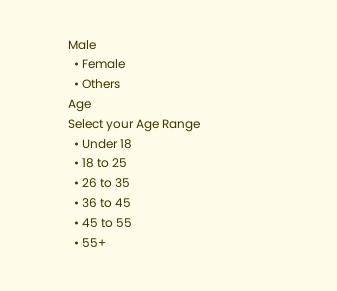Male
  • Female
  • Others
Age
Select your Age Range
  • Under 18
  • 18 to 25
  • 26 to 35
  • 36 to 45
  • 45 to 55
  • 55+